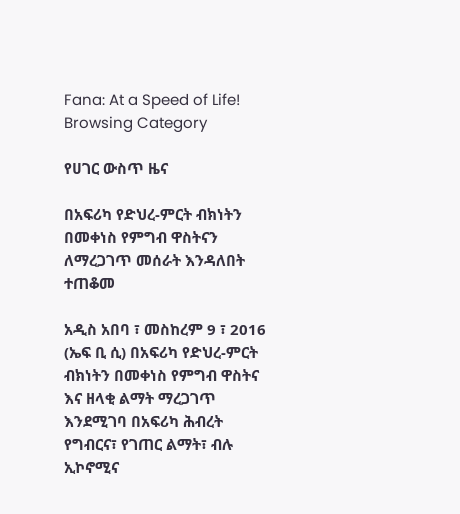Fana: At a Speed of Life!
Browsing Category

የሀገር ውስጥ ዜና

በአፍሪካ የድህረ-ምርት ብክነትን በመቀነስ የምግብ ዋስትናን ለማረጋገጥ መሰራት እንዳለበት ተጠቆመ

አዲስ አበባ ፣ መስከረም 9 ፣ 2016 (ኤፍ ቢ ሲ) በአፍሪካ የድህረ-ምርት ብክነትን በመቀነስ የምግብ ዋስትና እና ዘላቂ ልማት ማረጋገጥ እንደሚገባ በአፍሪካ ሕብረት የግብርና፣ የገጠር ልማት፣ ብሉ ኢኮኖሚና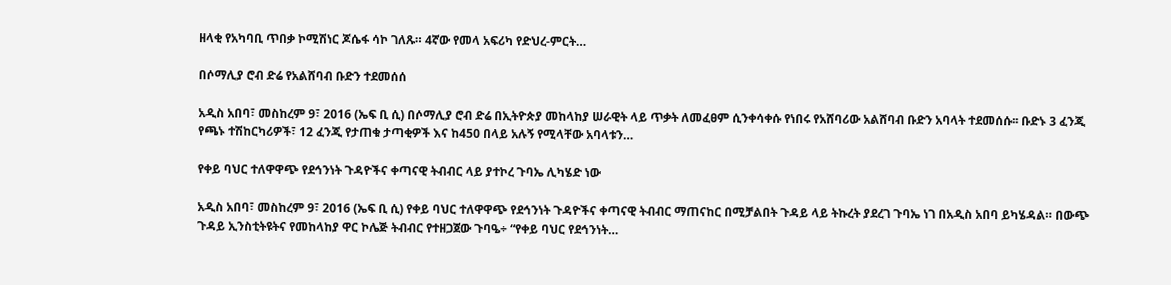ዘላቂ የአካባቢ ጥበቃ ኮሚሽነር ጆሴፋ ሳኮ ገለጹ። 4ኛው የመላ አፍሪካ የድህረ-ምርት…

በሶማሊያ ሮብ ድሬ የአልሸባብ ቡድን ተደመሰሰ

አዲስ አበባ፣ መስከረም 9፣ 2016 (ኤፍ ቢ ሲ) በሶማሊያ ሮብ ድሬ በኢትዮጵያ መከላከያ ሠራዊት ላይ ጥቃት ለመፈፀም ሲንቀሳቀሱ የነበሩ የአሸባሪው አልሸባብ ቡድን አባላት ተደመሰሱ፡፡ ቡድኑ 3 ፈንጂ የጫኑ ተሽከርካሪዎች፣ 12 ፈንጂ የታጠቁ ታጣቂዎች እና ከ450 በላይ አሉኝ የሚላቸው አባላቱን…

የቀይ ባህር ተለዋዋጭ የደኅንነት ጉዳዮችና ቀጣናዊ ትብብር ላይ ያተኮረ ጉባኤ ሊካሄድ ነው

አዲስ አበባ፣ መስከረም 9፣ 2016 (ኤፍ ቢ ሲ) የቀይ ባህር ተለዋዋጭ የደኅንነት ጉዳዮችና ቀጣናዊ ትብብር ማጠናከር በሚቻልበት ጉዳይ ላይ ትኩረት ያደረገ ጉባኤ ነገ በአዲስ አበባ ይካሄዳል። በውጭ ጉዳይ ኢንስቲትዩትና የመከላከያ ዋር ኮሌጅ ትብብር የተዘጋጀው ጉባዔ÷ “የቀይ ባህር የደኅንነት…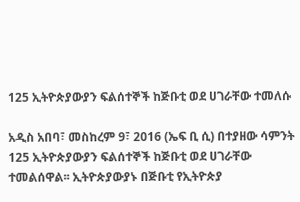125 ኢትዮጵያውያን ፍልሰተኞች ከጅቡቲ ወደ ሀገራቸው ተመለሱ

አዲስ አበባ፣ መስከረም 9፣ 2016 (ኤፍ ቢ ሲ) በተያዘው ሳምንት 125 ኢትዮጵያውያን ፍልሰተኞች ከጅቡቲ ወደ ሀገራቸው ተመልሰዋል፡፡ ኢትዮጵያውያኑ በጅቡቲ የኢትዮጵያ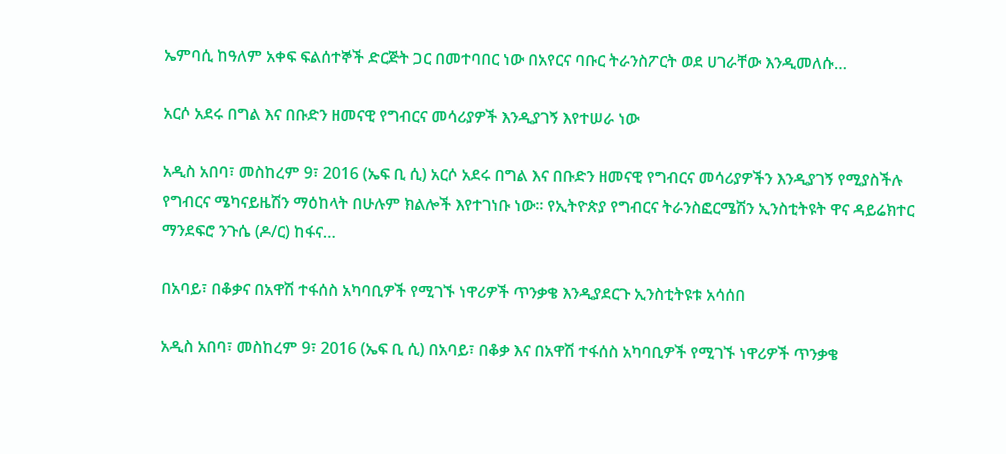ኤምባሲ ከዓለም አቀፍ ፍልሰተኞች ድርጅት ጋር በመተባበር ነው በአየርና ባቡር ትራንስፖርት ወደ ሀገራቸው እንዲመለሱ…

አርሶ አደሩ በግል እና በቡድን ዘመናዊ የግብርና መሳሪያዎች እንዲያገኝ እየተሠራ ነው

አዲስ አበባ፣ መስከረም 9፣ 2016 (ኤፍ ቢ ሲ) አርሶ አደሩ በግል እና በቡድን ዘመናዊ የግብርና መሳሪያዎችን እንዲያገኝ የሚያስችሉ የግብርና ሜካናይዜሽን ማዕከላት በሁሉም ክልሎች እየተገነቡ ነው። የኢትዮጵያ የግብርና ትራንስፎርሜሽን ኢንስቲትዩት ዋና ዳይሬክተር ማንደፍሮ ንጉሴ (ዶ/ር) ከፋና…

በአባይ፣ በቆቃና በአዋሽ ተፋሰስ አካባቢዎች የሚገኙ ነዋሪዎች ጥንቃቄ እንዲያደርጉ ኢንስቲትዩቱ አሳሰበ

አዲስ አበባ፣ መስከረም 9፣ 2016 (ኤፍ ቢ ሲ) በአባይ፣ በቆቃ እና በአዋሽ ተፋሰስ አካባቢዎች የሚገኙ ነዋሪዎች ጥንቃቄ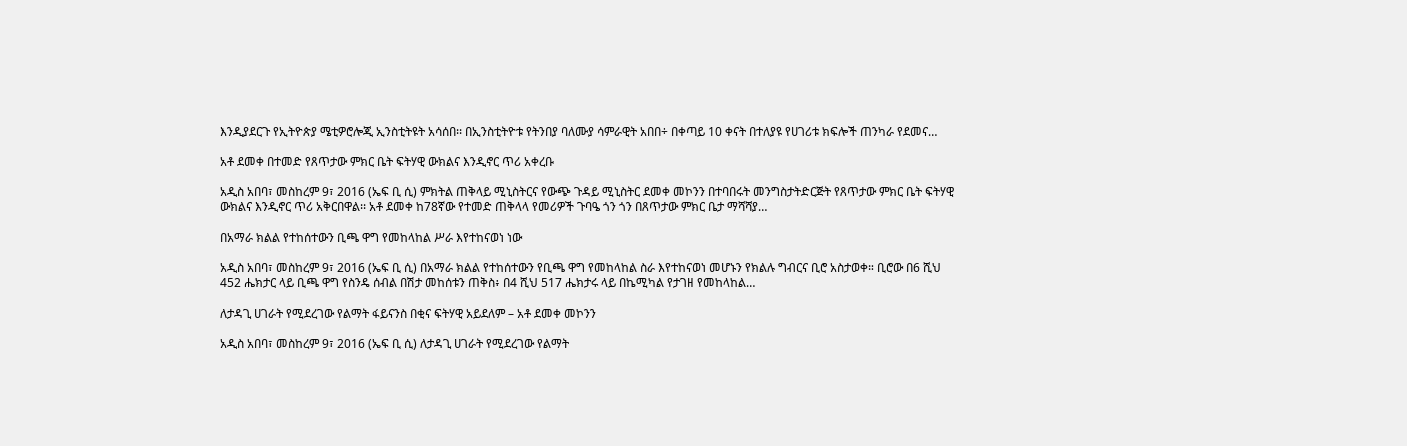እንዲያደርጉ የኢትዮጵያ ሜቲዎሮሎጂ ኢንስቲትዩት አሳሰበ፡፡ በኢንስቲትዮቱ የትንበያ ባለሙያ ሳምራዊት አበበ÷ በቀጣይ 10 ቀናት በተለያዩ የሀገሪቱ ክፍሎች ጠንካራ የደመና…

አቶ ደመቀ በተመድ የጸጥታው ምክር ቤት ፍትሃዊ ውክልና እንዲኖር ጥሪ አቀረቡ

አዲስ አበባ፣ መስከረም 9፣ 2016 (ኤፍ ቢ ሲ) ምክትል ጠቅላይ ሚኒስትርና የውጭ ጉዳይ ሚኒስትር ደመቀ መኮንን በተባበሩት መንግስታትድርጅት የጸጥታው ምክር ቤት ፍትሃዊ ውክልና እንዲኖር ጥሪ አቅርበዋል፡፡ አቶ ደመቀ ከ78ኛው የተመድ ጠቅላላ የመሪዎች ጉባዔ ጎን ጎን በጸጥታው ምክር ቤታ ማሻሻያ…

በአማራ ክልል የተከሰተውን ቢጫ ዋግ የመከላከል ሥራ እየተከናወነ ነው

አዲስ አበባ፣ መስከረም 9፣ 2016 (ኤፍ ቢ ሲ) በአማራ ክልል የተከሰተውን የቢጫ ዋግ የመከላከል ስራ እየተከናወነ መሆኑን የክልሉ ግብርና ቢሮ አስታወቀ። ቢሮው በ6 ሺህ 452 ሔክታር ላይ ቢጫ ዋግ የስንዴ ሰብል በሽታ መከሰቱን ጠቅስ፥ በ4 ሺህ 517 ሔክታሩ ላይ በኬሚካል የታገዘ የመከላከል…

ለታዳጊ ሀገራት የሚደረገው የልማት ፋይናንስ በቂና ፍትሃዊ አይደለም – አቶ ደመቀ መኮንን

አዲስ አበባ፣ መስከረም 9፣ 2016 (ኤፍ ቢ ሲ) ለታዳጊ ሀገራት የሚደረገው የልማት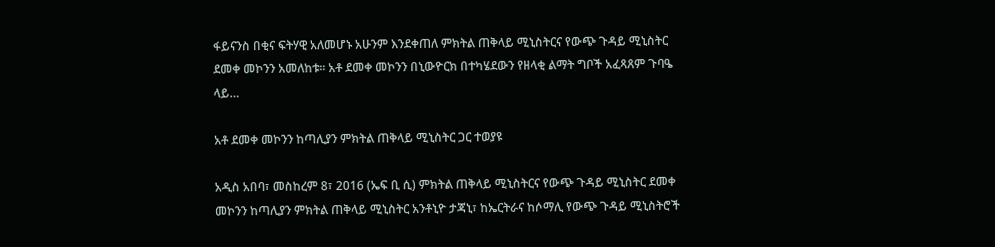ፋይናንስ በቂና ፍትሃዊ አለመሆኑ አሁንም እንደቀጠለ ምክትል ጠቅላይ ሚኒስትርና የውጭ ጉዳይ ሚኒስትር ደመቀ መኮንን አመለከቱ፡፡ አቶ ደመቀ መኮንን በኒውዮርክ በተካሄደውን የዘላቂ ልማት ግቦች አፈጻጸም ጉባዔ ላይ…

አቶ ደመቀ መኮንን ከጣሊያን ምክትል ጠቅላይ ሚኒስትር ጋር ተወያዩ

አዲስ አበባ፣ መስከረም 8፣ 2016 (ኤፍ ቢ ሲ) ምክትል ጠቅላይ ሚኒስትርና የውጭ ጉዳይ ሚኒስትር ደመቀ መኮንን ከጣሊያን ምክትል ጠቅላይ ሚኒስትር አንቶኒዮ ታጃኒ፣ ከኤርትራና ከሶማሊ የውጭ ጉዳይ ሚኒስትሮች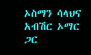ኦስማን ሳላህና አብሽር ኦማር ጋር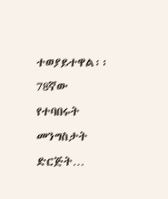ተወያይተዋል፡፡ 78ኛው የተባበሩት መንግስታት ድርጅት…